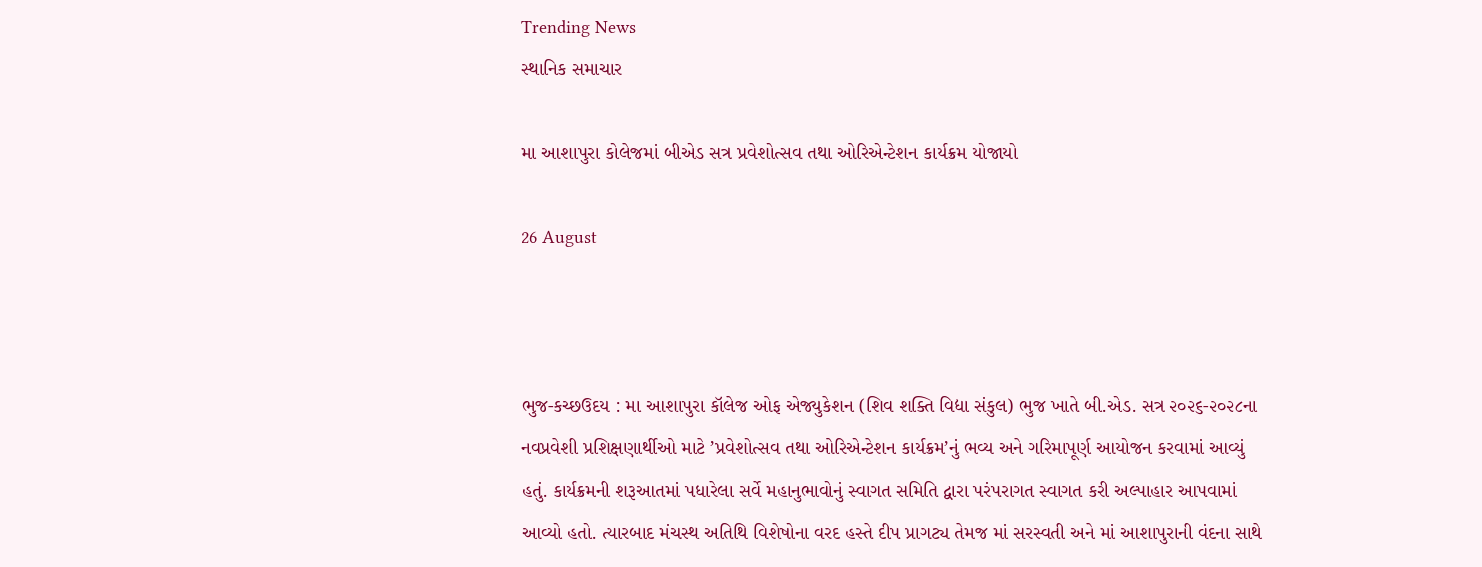Trending News
સ્થાનિક સમાચાર

મા આશાપુરા કોલેજમાં બીએડ સત્ર પ્રવેશોત્સવ તથા ઓરિએન્ટેશન કાર્યક્રમ યોજાયો

26 August



ભુજ-કચ્છઉદય : મા આશાપુરા કૉલેજ ઓફ એજ્યુકેશન (શિવ શક્તિ વિદ્યા સંકુલ) ભુજ ખાતે બી.એડ. સત્ર ૨૦૨૬-૨૦૨૮ના નવપ્રવેશી પ્રશિક્ષણાર્થીઓ માટે ’પ્રવેશોત્સવ તથા ઓરિએન્ટેશન કાર્યક્રમ’નું ભવ્ય અને ગરિમાપૂર્ણ આયોજન કરવામાં આવ્યું હતું. કાર્યક્રમની શરૂઆતમાં પધારેલા સર્વે મહાનુભાવોનું સ્વાગત સમિતિ દ્વારા પરંપરાગત સ્વાગત કરી અલ્પાહાર આપવામાં આવ્યો હતો. ત્યારબાદ મંચસ્થ અતિથિ વિશેષોના વરદ હસ્તે દીપ પ્રાગટ્ય તેમજ માં સરસ્વતી અને માં આશાપુરાની વંદના સાથે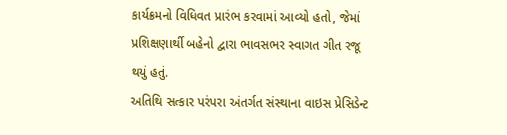કાર્યક્રમનો વિધિવત પ્રારંભ કરવામાં આવ્યો હતો, જેમાં પ્રશિક્ષણાર્થી બહેનો દ્વારા ભાવસભર સ્વાગત ગીત રજૂ થયું હતું.
અતિથિ સત્કાર પરંપરા અંતર્ગત સંસ્થાના વાઇસ પ્રેસિડેન્ટ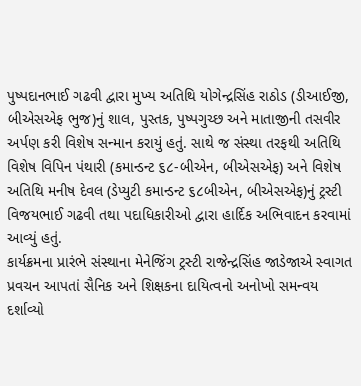પુષ્પદાનભાઈ ગઢવી દ્વારા મુખ્ય અતિથિ યોગેન્દ્રસિંહ રાઠોડ (ડીઆઈજી, બીએસએફ ભુજ)નું શાલ, પુસ્તક, પુષ્પગુચ્છ અને માતાજીની તસવીર અર્પણ કરી વિશેષ સન્માન કરાયું હતું. સાથે જ સંસ્થા તરફથી અતિથિ વિશેષ વિપિન પંથારી (કમાન્ડન્ટ ૬૮-બીએન, બીએસએફ) અને વિશેષ અતિથિ મનીષ દેવલ (ડેપ્યુટી કમાન્ડન્ટ ૬૮બીએન, બીએસએફ)નું ટ્રસ્ટી વિજયભાઈ ગઢવી તથા પદાધિકારીઓ દ્વારા હાર્દિક અભિવાદન કરવામાં આવ્યું હતું.
કાર્યક્રમના પ્રારંભે સંસ્થાના મેનેજિંગ ટ્રસ્ટી રાજેન્દ્રસિંહ જાડેજાએ સ્વાગત પ્રવચન આપતાં સૈનિક અને શિક્ષકના દાયિત્વનો અનોખો સમન્વય દર્શાવ્યો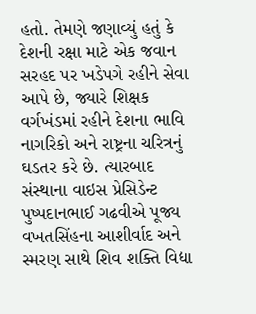હતો. તેમણે જણાવ્યું હતું કે દેશની રક્ષા માટે એક જવાન સરહદ પર ખડેપગે રહીને સેવા આપે છે, જ્યારે શિક્ષક વર્ગખંડમાં રહીને દેશના ભાવિ નાગરિકો અને રાષ્ટ્રના ચરિત્રનું ઘડતર કરે છે. ત્યારબાદ સંસ્થાના વાઇસ પ્રેસિડેન્ટ પુષ્પદાનભાઈ ગઢવીએ પૂજ્ય વખતસિંહના આશીર્વાદ અને સ્મરણ સાથે શિવ શક્તિ વિદ્યા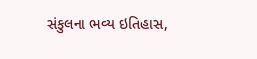સંકુલના ભવ્ય ઇતિહાસ,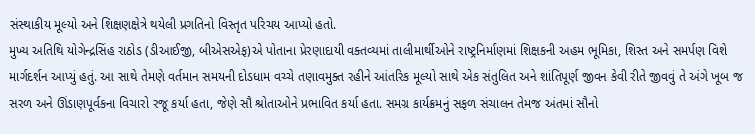સંસ્થાકીય મૂલ્યો અને શિક્ષણક્ષેત્રે થયેલી પ્રગતિનો વિસ્તૃત પરિચય આપ્યો હતો.
મુખ્ય અતિથિ યોગેન્દ્રસિંહ રાઠોડ (ડીઆઈજી, બીએસએફ)એ પોતાના પ્રેરણાદાયી વક્તવ્યમાં તાલીમાર્થીઓને રાષ્ટ્રનિર્માણમાં શિક્ષકની અહમ ભૂમિકા, શિસ્ત અને સમર્પણ વિશે માર્ગદર્શન આપ્યું હતું. આ સાથે તેમણે વર્તમાન સમયની દોડધામ વચ્ચે તણાવમુક્ત રહીને આંતરિક મૂલ્યો સાથે એક સંતુલિત અને શાંતિપૂર્ણ જીવન કેવી રીતે જીવવું તે અંગે ખૂબ જ સરળ અને ઊંડાણપૂર્વકના વિચારો રજૂ કર્યા હતા, જેણે સૌ શ્રોતાઓને પ્રભાવિત કર્યા હતા. સમગ્ર કાર્યક્રમનું સફળ સંચાલન તેમજ અંતમાં સૌનો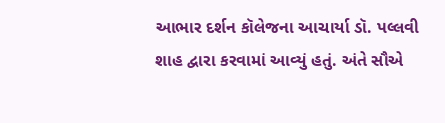આભાર દર્શન કૉલેજના આચાર્યા ડૉ. પલ્લવી શાહ દ્વારા કરવામાં આવ્યું હતું. અંતે સૌએ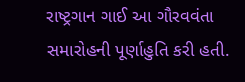રાષ્ટ્રગાન ગાઈ આ ગૌરવવંતા સમારોહની પૂર્ણાહુતિ કરી હતી.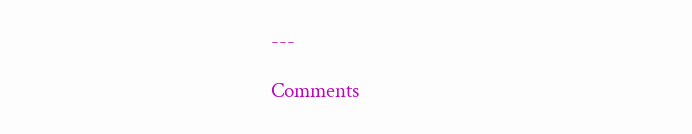---

Comments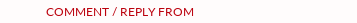COMMENT / REPLY FROM